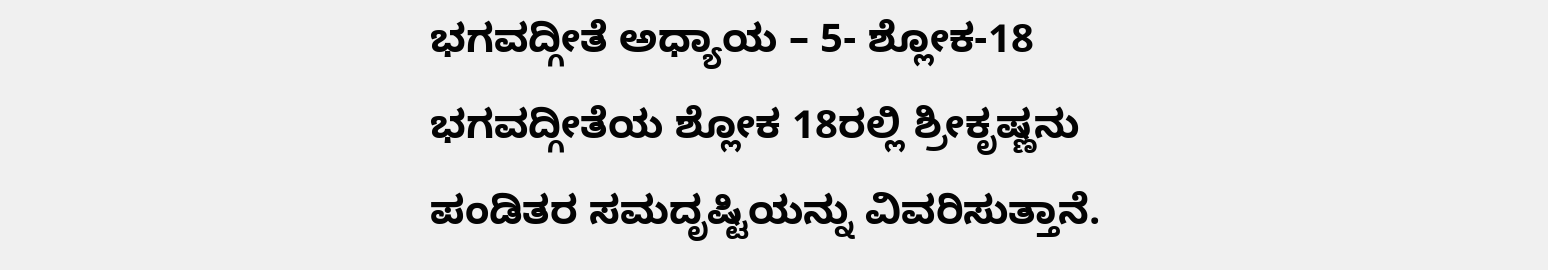ಭಗವದ್ಗೀತೆ ಅಧ್ಯಾಯ – 5- ಶ್ಲೋಕ-18
ಭಗವದ್ಗೀತೆಯ ಶ್ಲೋಕ 18ರಲ್ಲಿ ಶ್ರೀಕೃಷ್ಣನು ಪಂಡಿತರ ಸಮದೃಷ್ಟಿಯನ್ನು ವಿವರಿಸುತ್ತಾನೆ.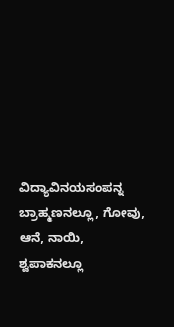ವಿದ್ಯಾವಿನಯಸಂಪನ್ನ ಬ್ರಾಹ್ಮಣನಲ್ಲೂ, ಗೋವು, ಆನೆ, ನಾಯಿ, ಶ್ವಪಾಕನಲ್ಲೂ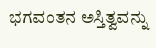ಭಗವಂತನ ಅಸ್ತಿತ್ವವನ್ನು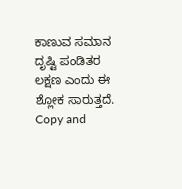ಕಾಣುವ ಸಮಾನ ದೃಷ್ಟಿ ಪಂಡಿತರ ಲಕ್ಷಣ ಎಂದು ಈ ಶ್ಲೋಕ ಸಾರುತ್ತದೆ.
Copy and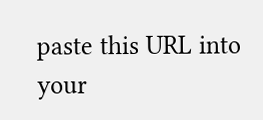paste this URL into your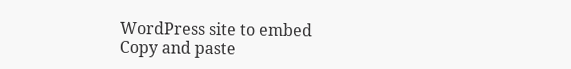WordPress site to embed
Copy and paste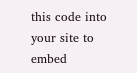this code into your site to embed